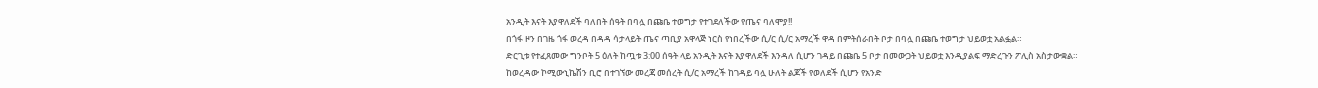አንዲት እናት እያዋለደች ባለበት ሰዓት በባሏ በጩቤ ተወግታ የተገደለችው የጤና ባለሞያ!!
በጎፋ ዞን በገዜ ጎፋ ወረዳ በዳዳ ሳታላይት ጤና ጣቢያ አዋላጅ ነርስ የነበረችው ሲ/ር ሲ/ር አማረች ዋዳ በምትሰራበት ቦታ በባሏ በጩቤ ተወግታ ህይወቷ አልፏል።
ድርጊቱ የተፈጸመው ግንቦት 5 ዕለት ከጧቱ 3:00 ሰዓት ላይ አንዲት እናት እያዋለደች እንዳለ ሲሆን ገዳይ በጩቤ 5 ቦታ በመውጋት ህይወቷ እንዲያልፍ ማድረጉን ፖሊስ አስታውቋል።
ከወረዳው ኮሚውኒኬሽን ቢሮ በተገኘው መረጃ መሰረት ሲ/ር አማረች ከገዳይ ባሏ ሁለት ልጆች የወለደች ሲሆን የአንድ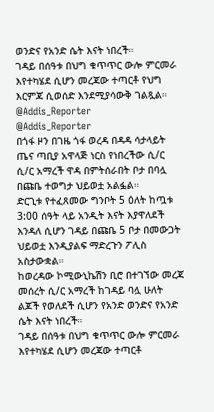ወንድና የአንድ ሴት እናት ነበረች።
ገዳይ በሰዓቱ በህግ ቁጥጥር ውሎ ምርመራ እየተካሄደ ሲሆን መረጃው ተጣርቶ የህግ እርምጃ ሲወሰድ እንደሚያሳውቅ ገልጿል።
@Addis_Reporter
@Addis_Reporter
በጎፋ ዞን በገዜ ጎፋ ወረዳ በዳዳ ሳታላይት ጤና ጣቢያ አዋላጅ ነርስ የነበረችው ሲ/ር ሲ/ር አማረች ዋዳ በምትሰራበት ቦታ በባሏ በጩቤ ተወግታ ህይወቷ አልፏል።
ድርጊቱ የተፈጸመው ግንቦት 5 ዕለት ከጧቱ 3:00 ሰዓት ላይ አንዲት እናት እያዋለደች እንዳለ ሲሆን ገዳይ በጩቤ 5 ቦታ በመውጋት ህይወቷ እንዲያልፍ ማድረጉን ፖሊስ አስታውቋል።
ከወረዳው ኮሚውኒኬሽን ቢሮ በተገኘው መረጃ መሰረት ሲ/ር አማረች ከገዳይ ባሏ ሁለት ልጆች የወለደች ሲሆን የአንድ ወንድና የአንድ ሴት እናት ነበረች።
ገዳይ በሰዓቱ በህግ ቁጥጥር ውሎ ምርመራ እየተካሄደ ሲሆን መረጃው ተጣርቶ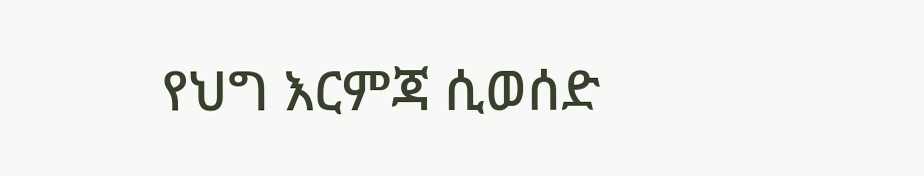የህግ እርምጃ ሲወሰድ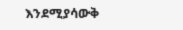እንደሚያሳውቅ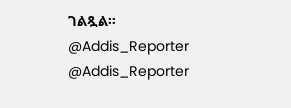ገልጿል።
@Addis_Reporter
@Addis_Reporter